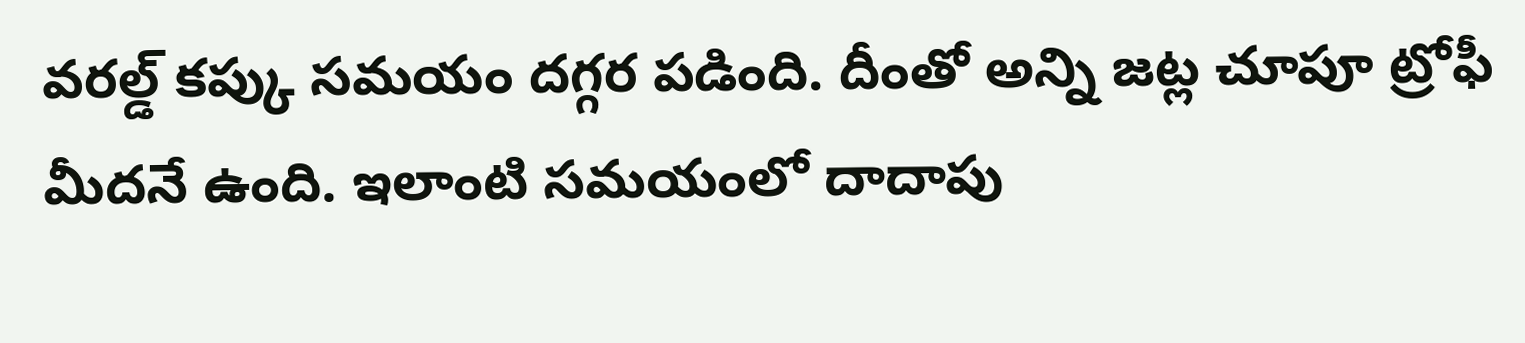వరల్డ్ కప్కు సమయం దగ్గర పడింది. దీంతో అన్ని జట్ల చూపూ ట్రోఫీ మీదనే ఉంది. ఇలాంటి సమయంలో దాదాపు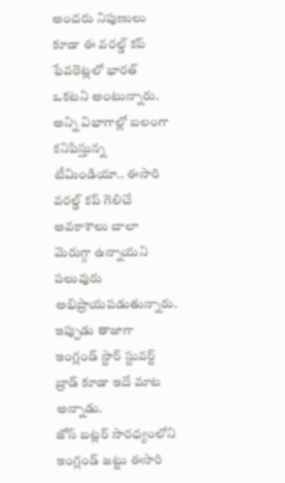అందరు నిపుణులు కూడా ఈ వరల్డ్ కప్ ఫేవరెట్లలో భారత్ ఒకటని అంటున్నారు. అన్ని విభాగాల్లో బలంగా కనిపిస్తున్న టీమిండియా.. ఈసారి వరల్డ్ కప్ గెలిచే అవకాశాలు చాలా మెరుగ్గా ఉన్నాయని పలువురు అభిప్రాయపడుతున్నారు. ఇప్పుడు తాజాగా ఇంగ్లండ్ స్టార్ స్టువర్ట్ బ్రాడ్ కూడా ఇదే మాట అన్నాడు.
జోస్ బట్లర్ సారధ్యంలోని ఇంగ్లండ్ జట్టు ఈసారి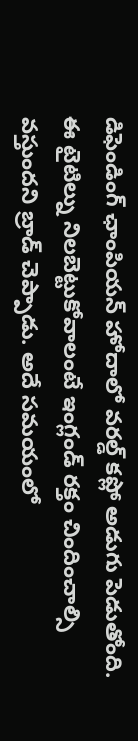డిఫెండింగ్ ఛాంపియన్ హోదాలో వరల్డ్ కప్లో అడుగు పెడుతోంది. ఈ టైటిల్ను నిలబెట్టుకోవాలంటే ఇంగ్లండ్ రక్తం చిందించాల్సి వస్తుందని బ్రాడ్ చెప్పాడు. అదే సమయంలో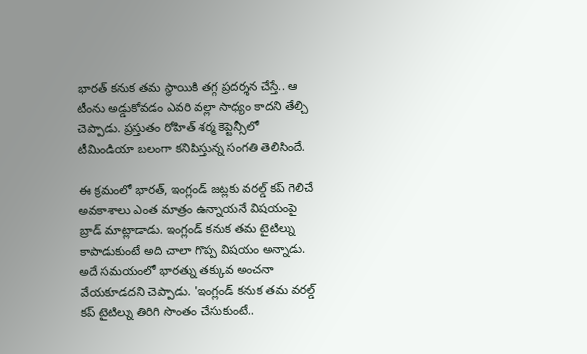భారత్ కనుక తమ స్థాయికి తగ్గ ప్రదర్శన చేస్తే.. ఆ టీంను అడ్డుకోవడం ఎవరి వల్లా సాధ్యం కాదని తేల్చి చెప్పాడు. ప్రస్తుతం రోహిత్ శర్మ కెప్టెన్సీలో టీమిండియా బలంగా కనిపిస్తున్న సంగతి తెలిసిందే.

ఈ క్రమంలో భారత్, ఇంగ్లండ్ జట్లకు వరల్డ్ కప్ గెలిచే అవకాశాలు ఎంత మాత్రం ఉన్నాయనే విషయంపై బ్రాడ్ మాట్లాడాడు. ఇంగ్లండ్ కనుక తమ టైటిల్ను కాపాడుకుంటే అది చాలా గొప్ప విషయం అన్నాడు. అదే సమయంలో భారత్ను తక్కువ అంచనా వేయకూడదని చెప్పాడు. 'ఇంగ్లండ్ కనుక తమ వరల్డ్ కప్ టైటిల్ను తిరిగి సొంతం చేసుకుంటే..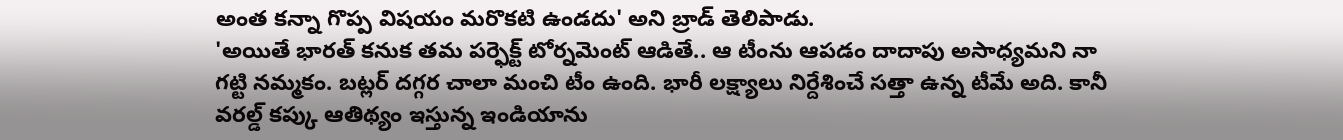అంత కన్నా గొప్ప విషయం మరొకటి ఉండదు' అని బ్రాడ్ తెలిపాడు.
'అయితే భారత్ కనుక తమ పర్ఫెక్ట్ టోర్నమెంట్ ఆడితే.. ఆ టీంను ఆపడం దాదాపు అసాధ్యమని నా గట్టి నమ్మకం. బట్లర్ దగ్గర చాలా మంచి టీం ఉంది. భారీ లక్ష్యాలు నిర్దేశించే సత్తా ఉన్న టీమే అది. కానీ వరల్డ్ కప్కు ఆతిథ్యం ఇస్తున్న ఇండియాను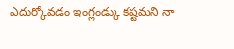ఎదుర్కోవడం ఇంగ్లండ్కు కష్టమని నా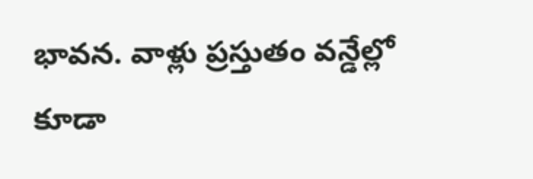భావన. వాళ్లు ప్రస్తుతం వన్డేల్లో కూడా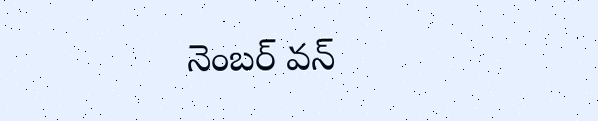నెంబర్ వన్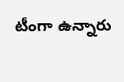టీంగా ఉన్నారు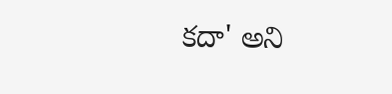కదా' అని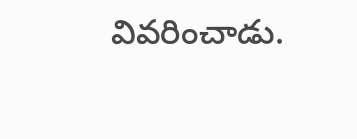వివరించాడు.